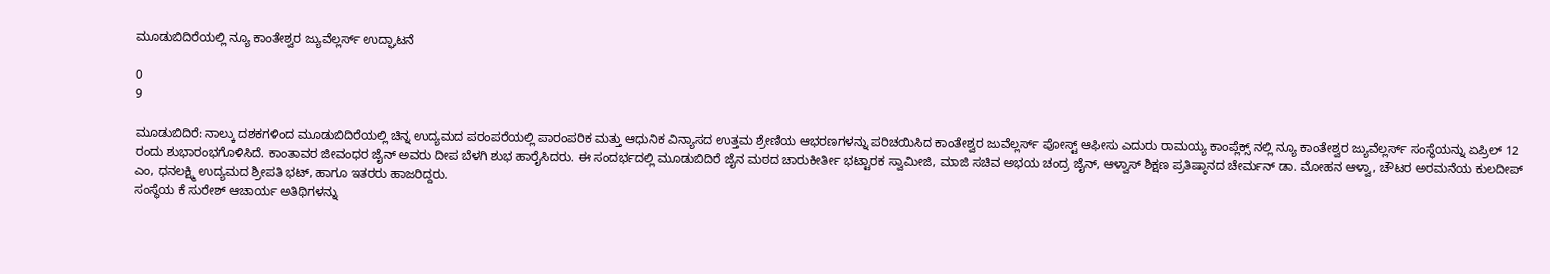ಮೂಡುಬಿದಿರೆಯಲ್ಲಿ ನ್ಯೂ ಕಾಂತೇಶ್ವರ ಜ್ಯುವೆಲ್ಲರ್ಸ್ ಉದ್ಘಾಟನೆ

0
9

ಮೂಡುಬಿದಿರೆ: ನಾಲ್ಕು ದಶಕಗಳಿಂದ ಮೂಡುಬಿದಿರೆಯಲ್ಲಿ ಚಿನ್ನ ಉದ್ಯಮದ ಪರಂಪರೆಯಲ್ಲಿ ಪಾರಂಪರಿಕ ಮತ್ತು ಆಧುನಿಕ ವಿನ್ಯಾಸದ ಉತ್ತಮ ಶ್ರೇಣಿಯ ಆಭರಣಗಳನ್ನು ಪರಿಚಯಿಸಿದ ಕಾಂತೇಶ್ವರ ಜುವೆಲ್ಲರ್ಸ್ ಪೋಸ್ಟ್ ಆಫೀಸು ಎದುರು ರಾಮಯ್ಯ ಕಾಂಪ್ಲೆಕ್ಸ್ ನಲ್ಲಿ ನ್ಯೂ ಕಾಂತೇಶ್ವರ ಜ್ಯುವೆಲ್ಲರ್ಸ್ ಸಂಸ್ಥೆಯನ್ನು ಏಪ್ರಿಲ್ 12 ರಂದು ಶುಭಾರಂಭಗೊಳಿಸಿದೆ. ಕಾಂತಾವರ ಜೀವಂಧರ ಜೈನ್ ಅವರು ದೀಪ ಬೆಳಗಿ ಶುಭ ಹಾರೈಸಿದರು. ಈ ಸಂದರ್ಭದಲ್ಲಿ ಮೂಡುಬಿದಿರೆ ಜೈನ ಮಠದ ಚಾರುಕೀರ್ತೀ ಭಟ್ಟಾರಕ ಸ್ವಾಮೀಜಿ, ಮಾಜಿ ಸಚಿವ ಅಭಯ ಚಂದ್ರ ಜೈನ್, ಆಳ್ವಾಸ್ ಶಿಕ್ಷಣ ಪ್ರತಿಷ್ಠಾನದ ಚೇರ್ಮನ್ ಡಾ. ಮೋಹನ ಆಳ್ವಾ, ಚೌಟರ ಅರಮನೆಯ ಕುಲದೀಪ್ ಎಂ, ಧನಲಕ್ಷ್ಮಿ ಉದ್ಯಮದ ಶ್ರೀಪತಿ ಭಟ್, ಹಾಗೂ ಇತರರು ಹಾಜರಿದ್ದರು.
ಸಂಸ್ಥೆಯ ಕೆ ಸುರೇಶ್ ಆಚಾರ್ಯ ಅತಿಥಿಗಳನ್ನು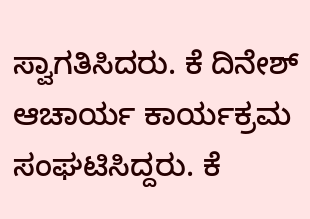ಸ್ವಾಗತಿಸಿದರು. ಕೆ ದಿನೇಶ್ ಆಚಾರ್ಯ ಕಾರ್ಯಕ್ರಮ ಸಂಘಟಿಸಿದ್ದರು. ಕೆ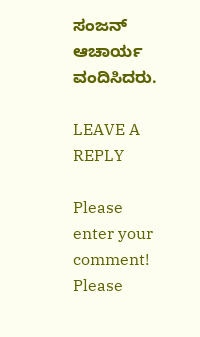ಸಂಜನ್ ಆಚಾರ್ಯ ವಂದಿಸಿದರು.

LEAVE A REPLY

Please enter your comment!
Please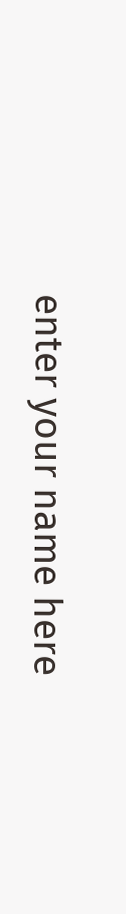enter your name here